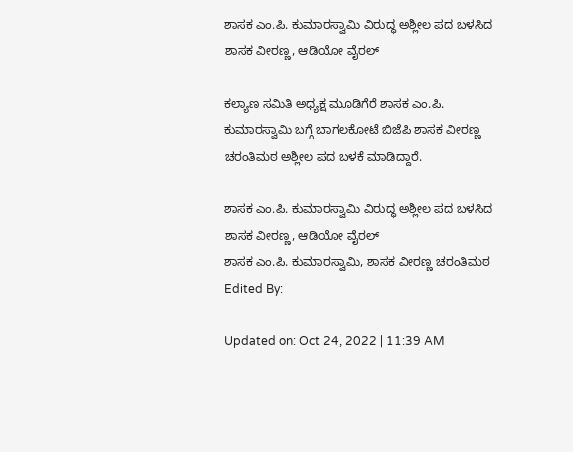ಶಾಸಕ ಎಂ.ಪಿ. ಕುಮಾರಸ್ವಾಮಿ ವಿರುದ್ಧ ಅಶ್ಲೀಲ ಪದ ಬಳಸಿದ ಶಾಸಕ ವೀರಣ್ಣ, ಆಡಿಯೋ ವೈರಲ್

ಕಲ್ಯಾಣ ಸಮಿತಿ ಅಧ್ಯಕ್ಷ ಮೂಡಿಗೆರೆ ಶಾಸಕ ಎಂ.ಪಿ. ಕುಮಾರಸ್ವಾಮಿ ಬಗ್ಗೆ ಬಾಗಲಕೋಟೆ ಬಿಜೆಪಿ ಶಾಸಕ ವೀರಣ್ಣ ಚರಂತಿಮಠ ಅಶ್ಲೀಲ ಪದ ಬಳಕೆ ಮಾಡಿದ್ದಾರೆ.

ಶಾಸಕ ಎಂ.ಪಿ. ಕುಮಾರಸ್ವಾಮಿ ವಿರುದ್ಧ ಅಶ್ಲೀಲ ಪದ ಬಳಸಿದ ಶಾಸಕ ವೀರಣ್ಣ, ಆಡಿಯೋ ವೈರಲ್
ಶಾಸಕ ಎಂ.ಪಿ. ಕುಮಾರಸ್ವಾಮಿ, ಶಾಸಕ ವೀರಣ್ಣ ಚರಂತಿಮಠ
Edited By:

Updated on: Oct 24, 2022 | 11:39 AM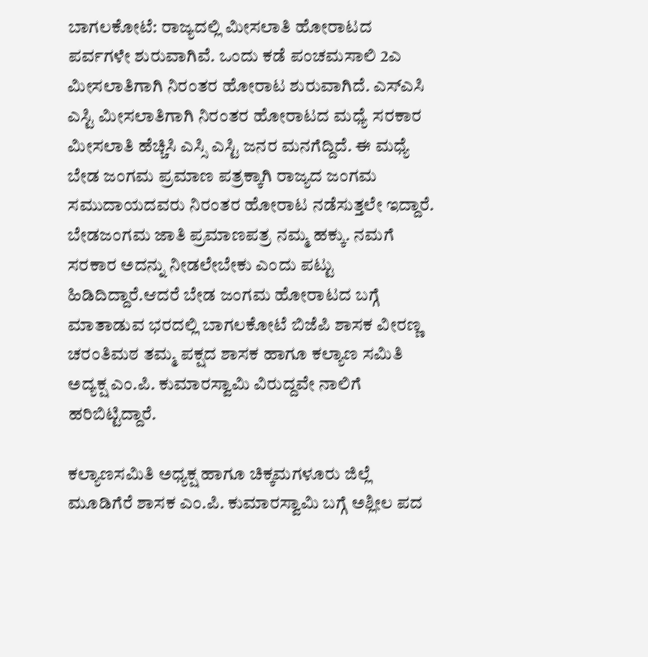ಬಾಗಲಕೋಟೆ: ರಾಜ್ಯದಲ್ಲಿ ಮೀಸಲಾತಿ ಹೋರಾಟದ ಪರ್ವಗಳೇ ಶುರುವಾಗಿವೆ. ಒಂದು ಕಡೆ ಪಂಚಮಸಾಲಿ 2ಎ ಮೀಸಲಾತಿಗಾಗಿ ನಿರಂತರ ಹೋರಾಟ ಶುರುವಾಗಿದೆ. ಎಸ್ಎಸಿ ಎಸ್ಟಿ ಮೀಸಲಾತಿಗಾಗಿ ನಿರಂತರ ಹೋರಾಟದ ಮಧ್ಯೆ ಸರಕಾರ ಮೀಸಲಾತಿ ಹೆಚ್ಚಿಸಿ ಎಸ್ಸಿ ಎಸ್ಟಿ ಜನರ ಮನಗೆದ್ದಿದೆ. ಈ ಮಧ್ಯೆ ಬೇಡ ಜಂಗಮ ಪ್ರಮಾಣ ಪತ್ರಕ್ಕಾಗಿ ರಾಜ್ಯದ ಜಂಗಮ ಸಮುದಾಯದವರು ನಿರಂತರ ಹೋರಾಟ ನಡೆಸುತ್ತಲೇ ಇದ್ದಾರೆ‌. ಬೇಡಜಂಗಮ ಜಾತಿ ಪ್ರಮಾಣಪತ್ರ ನಮ್ಮ ಹಕ್ಕು. ನಮಗೆ ಸರಕಾರ ಅದನ್ನು ನೀಡಲೇಬೇಕು ಎಂದು ಪಟ್ಟು ಹಿಡಿದಿದ್ದಾರೆ.ಆದರೆ ಬೇಡ ಜಂಗಮ ಹೋರಾಟದ ಬಗ್ಗೆ ಮಾತಾಡುವ ಭರದಲ್ಲಿ ಬಾಗಲಕೋಟೆ ಬಿಜೆಪಿ ಶಾಸಕ ವೀರಣ್ಣ ಚರಂತಿಮಠ ತಮ್ಮ ಪಕ್ಷದ ಶಾಸಕ ಹಾಗೂ ಕಲ್ಯಾಣ ಸಮಿತಿ ಅದ್ಯಕ್ಷ ಎಂ.ಪಿ. ಕುಮಾರಸ್ವಾಮಿ ವಿರುದ್ದವೇ ನಾಲಿಗೆ ಹರಿಬಿಟ್ಟಿದ್ದಾರೆ.

ಕಲ್ಯಾಣಸಮಿತಿ ಅಧ್ಯಕ್ಷ ಹಾಗೂ ಚಿಕ್ಕಮಗಳೂರು ಜಿಲ್ಲೆ ಮೂಡಿಗೆರೆ ಶಾಸಕ ಎಂ.ಪಿ. ಕುಮಾರಸ್ವಾಮಿ ಬಗ್ಗೆ ಅಶ್ಲೀಲ ಪದ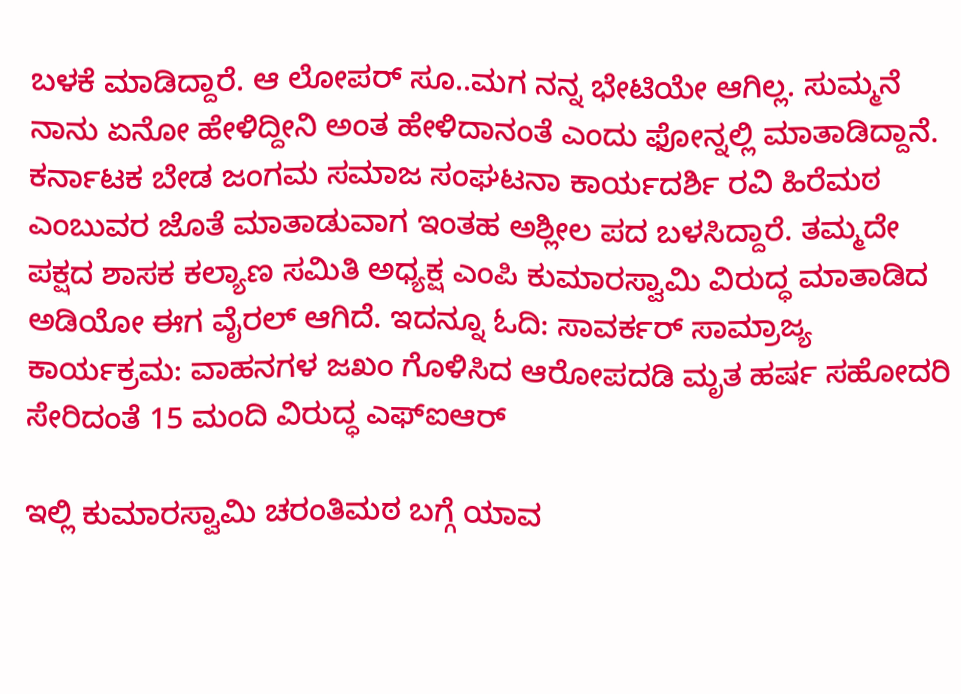ಬಳಕೆ ಮಾಡಿದ್ದಾರೆ. ಆ ಲೋಪರ್ ಸೂ..ಮಗ ನನ್ನ ಭೇಟಿಯೇ ಆಗಿಲ್ಲ. ಸುಮ್ಮನೆ ನಾ‌ನು ಏನೋ ಹೇಳಿದ್ದೀನಿ ಅಂತ ಹೇಳಿದಾನಂತೆ ಎಂದು ಫೋನ್ನಲ್ಲಿ ಮಾತಾಡಿದ್ದಾನೆ. ಕರ್ನಾಟಕ ಬೇಡ ಜಂಗಮ ಸಮಾಜ ಸಂಘಟನಾ ಕಾರ್ಯದರ್ಶಿ ರವಿ ಹಿರೆಮಠ ಎಂಬುವರ ಜೊತೆ ಮಾತಾಡುವಾಗ ಇಂತಹ ಅಶ್ಲೀಲ ಪದ ಬಳಸಿದ್ದಾರೆ. ತಮ್ಮದೇ ಪಕ್ಷದ ಶಾಸಕ ಕಲ್ಯಾಣ ಸಮಿತಿ ಅಧ್ಯಕ್ಷ ಎಂಪಿ ಕುಮಾರಸ್ವಾಮಿ ವಿರುದ್ಧ ಮಾತಾಡಿದ ಅಡಿಯೋ ಈಗ ವೈರಲ್ ಆಗಿದೆ. ಇದನ್ನೂ ಓದಿ: ಸಾವರ್ಕರ್ ಸಾಮ್ರಾಜ್ಯ ಕಾರ್ಯಕ್ರಮ: ವಾಹನಗಳ ಜಖಂ ಗೊಳಿಸಿದ ಆರೋಪದಡಿ ಮೃತ ಹರ್ಷ ಸಹೋದರಿ ಸೇರಿದಂತೆ 15 ಮಂದಿ ವಿರುದ್ಧ ಎಫ್ಐಆರ್

ಇಲ್ಲಿ ಕುಮಾರಸ್ವಾಮಿ ಚರಂತಿಮಠ ಬಗ್ಗೆ ಯಾವ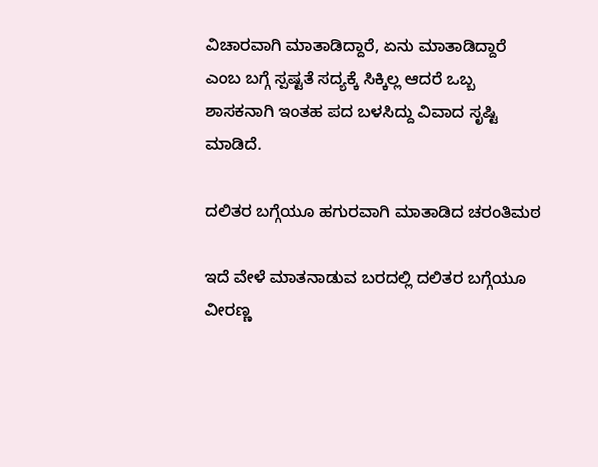ವಿಚಾರವಾಗಿ ‌ಮಾತಾಡಿದ್ದಾರೆ, ಏನು ಮಾತಾಡಿದ್ದಾರೆ ಎಂಬ ಬಗ್ಗೆ ಸ್ಪಷ್ಟತೆ ಸದ್ಯಕ್ಕೆ ಸಿಕ್ಕಿಲ್ಲ ಆದರೆ ಒಬ್ಬ ಶಾಸಕನಾಗಿ ಇಂತಹ ಪದ ಬಳಸಿದ್ದು ವಿವಾದ ಸೃಷ್ಟಿ ಮಾಡಿದೆ.

ದಲಿತರ ಬಗ್ಗೆಯೂ ಹಗುರವಾಗಿ ಮಾತಾಡಿದ ಚರಂತಿಮಠ

ಇದೆ ವೇಳೆ ಮಾತನಾಡುವ ಬರದಲ್ಲಿ ದಲಿತರ ಬಗ್ಗೆಯೂ ವೀರಣ್ಣ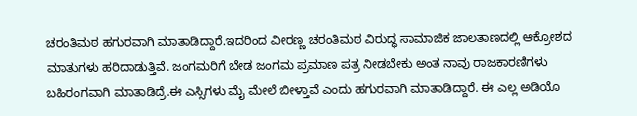ಚರಂತಿಮಠ ಹಗುರವಾಗಿ ಮಾತಾಡಿದ್ದಾರೆ.ಇದರಿಂದ ವೀರಣ್ಣ ಚರಂತಿಮಠ ವಿರುದ್ಧ ಸಾಮಾಜಿಕ ಜಾಲತಾಣದಲ್ಲಿ ಆಕ್ರೋಶದ ಮಾತುಗಳು ಹರಿದಾಡುತ್ತಿವೆ. ಜಂಗಮರಿಗೆ ಬೇಡ ಜಂಗಮ ಪ್ರಮಾಣ ಪತ್ರ ನೀಡಬೇಕು ಅಂತ ನಾವು ರಾಜಕಾರಣಿಗಳು ಬಹಿರಂಗವಾಗಿ ಮಾತಾಡಿದ್ರೆ.ಈ ಎಸ್ಸಿಗಳು ಮೈ ಮೇಲೆ ಬೀಳ್ತಾವೆ ಎಂದು ಹಗುರವಾಗಿ ಮಾತಾಡಿದ್ದಾರೆ. ಈ ಎಲ್ಲ ಅಡಿಯೊ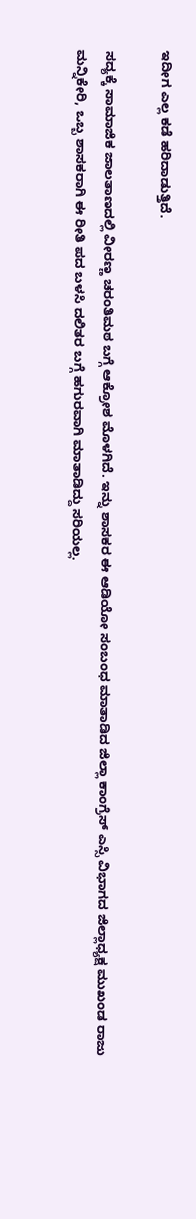ಇದೀಗ ಎಲ್ಲ ಕಡೆ ಹರಿದಾಡುತ್ತಿದೆ.

ಸದ್ಯಕ್ಕೆ ಸಾಮಾಜಿಕ ಜಾಲತಾಣದಲ್ಲಿ ವೀರಣ್ಣ ಚರಂತಿಮಠ ಬಗ್ಗೆ ಆಕ್ರೋಶ ಮೊಳಗಿದೆ. ಇನ್ನು ಶಾಸಕರ ಈ ಆಡಿಯೋ ಸಂಬಂಧ ಮಾತಾಡಿದ ಜಿಲ್ಲಾ ಕಾಂಗ್ರೆಸ್ ಎಸ್ಸಿ ವಿಭಾಗದ ಜಿಲ್ಲಾಧ್ಯಕ್ಷ ಮುಖಂಡ ರಾಜು ಮನ್ನಿಕೇರಿ, ಒಬ್ಬ ಶಾಸಕರಾಗಿ ಈ ರೀತಿ ಪದ ಬಳಸಿ ದಲಿತರ ಬಗ್ಗೆ ಹಗುರವಾಗಿ ಮಾತಾಡಿದ್ದು ಸರಿಯಲ್ಲ.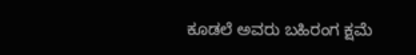ಕೂಡಲೆ ಅವರು ಬಹಿರಂಗ ಕ್ಷಮೆ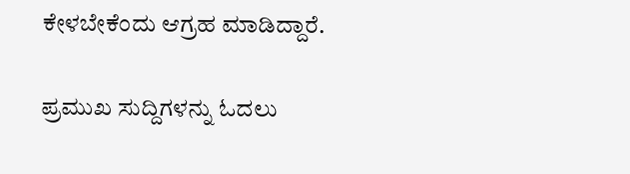ಕೇಳಬೇಕೆಂದು ಆಗ್ರಹ ಮಾಡಿದ್ದಾರೆ.

ಪ್ರಮುಖ ಸುದ್ದಿಗಳನ್ನು ಓದಲು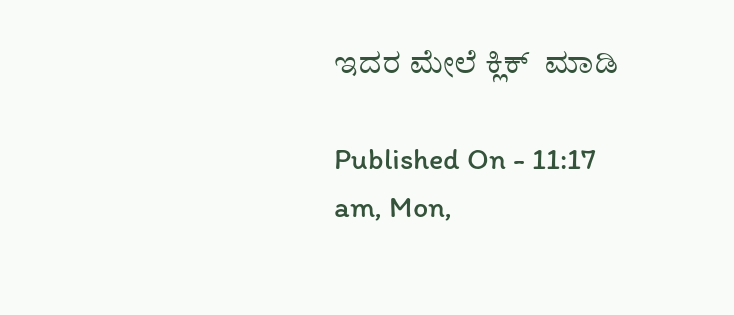ಇದರ ಮೇಲೆ ಕ್ಲಿಕ್  ಮಾಡಿ

Published On - 11:17 am, Mon,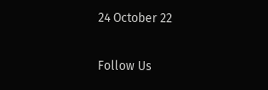24 October 22

Follow Us